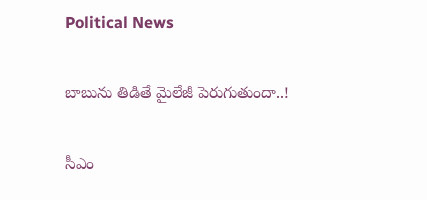Political News

బాబును తిడితే మైలేజీ పెరుగుతుందా..!

సీఎం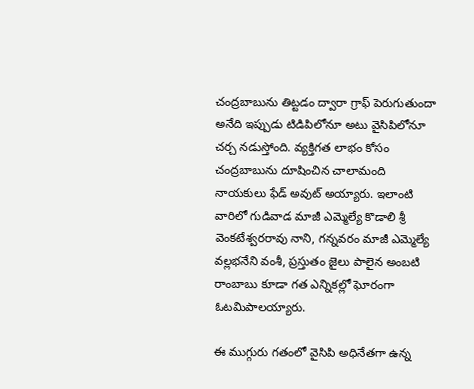చంద్రబాబును తిట్టడం ద్వారా గ్రాఫ్ పెరుగుతుందా అనేది ఇప్పుడు టిడిపిలోనూ అటు వైసిపిలోనూ చర్చ నడుస్తోంది. వ్యక్తిగత లాభం కోసం చంద్రబాబును దూషించిన చాలామంది నాయకులు ఫేడ్ అవుట్ అయ్యారు. ఇలాంటి వారిలో గుడివాడ మాజీ ఎమ్మెల్యే కొడాలి శ్రీ వెంకటేశ్వరరావు నాని, గన్నవరం మాజీ ఎమ్మెల్యే వల్లభనేని వంశీ, ప్రస్తుతం జైలు పాలైన అంబటి రాంబాబు కూడా గత ఎన్నికల్లో ఘోరంగా ఓటమిపాలయ్యారు.

ఈ ముగ్గురు గతంలో వైసిపి అధినేతగా ఉన్న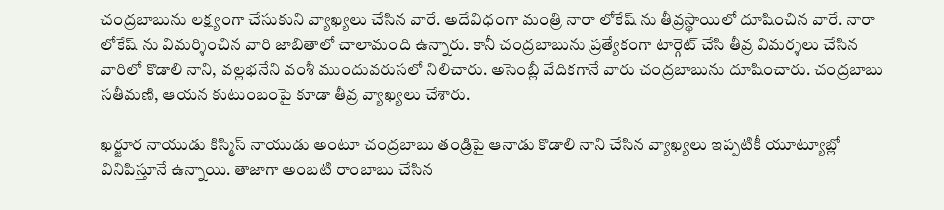చంద్రబాబును లక్ష్యంగా చేసుకుని వ్యాఖ్యలు చేసిన వారే. అదేవిధంగా మంత్రి నారా లోకేష్ ను తీవ్రస్థాయిలో దూషించిన వారే. నారా లోకేష్ ను విమర్శించిన వారి జాబితాలో చాలామంది ఉన్నారు. కానీ చంద్రబాబును ప్రత్యేకంగా టార్గెట్ చేసి తీవ్ర విమర్శలు చేసిన వారిలో కొడాలి నాని, వల్లభనేని వంశీ ముందువరుసలో నిలిచారు. అసెంబ్లీ వేదికగానే వారు చంద్రబాబును దూషించారు. చంద్రబాబు సతీమణి, ఆయన కుటుంబంపై కూడా తీవ్ర వ్యాఖ్యలు చేశారు.

ఖర్జూర నాయుడు కిస్మిస్ నాయుడు అంటూ చంద్రబాబు తండ్రిపై ఆనాడు కొడాలి నాని చేసిన వ్యాఖ్యలు ఇప్పటికీ యూట్యూబ్లో వినిపిస్తూనే ఉన్నాయి. తాజాగా అంబటి రాంబాబు చేసిన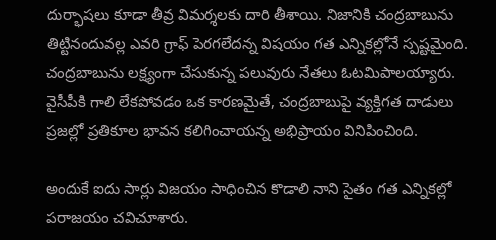దుర్భాషలు కూడా తీవ్ర విమర్శలకు దారి తీశాయి. నిజానికి చంద్రబాబును తిట్టినందువల్ల ఎవరి గ్రాఫ్ పెరగలేదన్న విషయం గత ఎన్నికల్లోనే స్పష్టమైంది. చంద్రబాబును లక్ష్యంగా చేసుకున్న పలువురు నేతలు ఓటమిపాలయ్యారు. వైసీపీకి గాలి లేకపోవడం ఒక కారణమైతే, చంద్రబాబుపై వ్యక్తిగత దాడులు ప్రజల్లో ప్రతికూల భావన కలిగించాయన్న అభిప్రాయం వినిపించింది.

అందుకే ఐదు సార్లు విజయం సాధించిన కొడాలి నాని సైతం గత ఎన్నికల్లో పరాజయం చవిచూశారు.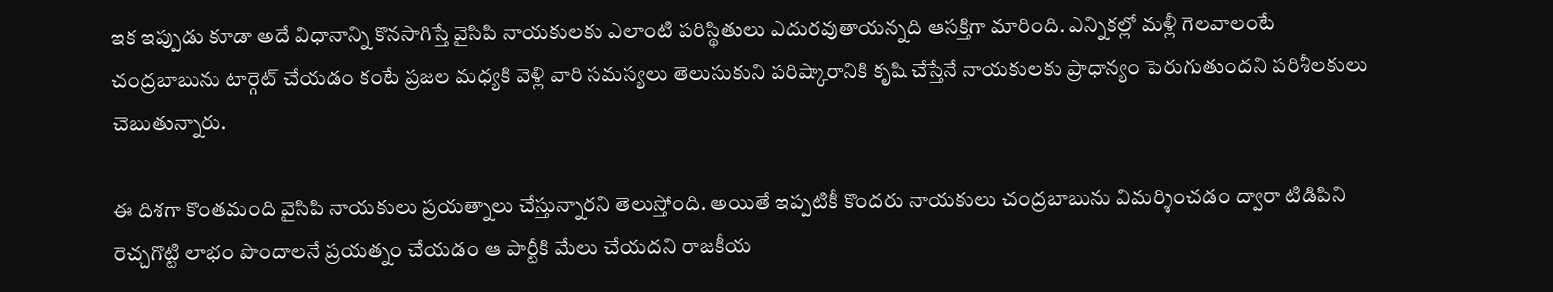ఇక ఇప్పుడు కూడా అదే విధానాన్ని కొనసాగిస్తే వైసిపి నాయకులకు ఎలాంటి పరిస్థితులు ఎదురవుతాయన్నది ఆసక్తిగా మారింది. ఎన్నికల్లో మళ్లీ గెలవాలంటే చంద్రబాబును టార్గెట్ చేయడం కంటే ప్రజల మధ్యకి వెళ్లి వారి సమస్యలు తెలుసుకుని పరిష్కారానికి కృషి చేస్తేనే నాయకులకు ప్రాధాన్యం పెరుగుతుందని పరిశీలకులు చెబుతున్నారు.

ఈ దిశగా కొంతమంది వైసిపి నాయకులు ప్రయత్నాలు చేస్తున్నారని తెలుస్తోంది. అయితే ఇప్పటికీ కొందరు నాయకులు చంద్రబాబును విమర్శించడం ద్వారా టిడిపిని రెచ్చగొట్టి లాభం పొందాలనే ప్రయత్నం చేయడం ఆ పార్టీకి మేలు చేయదని రాజకీయ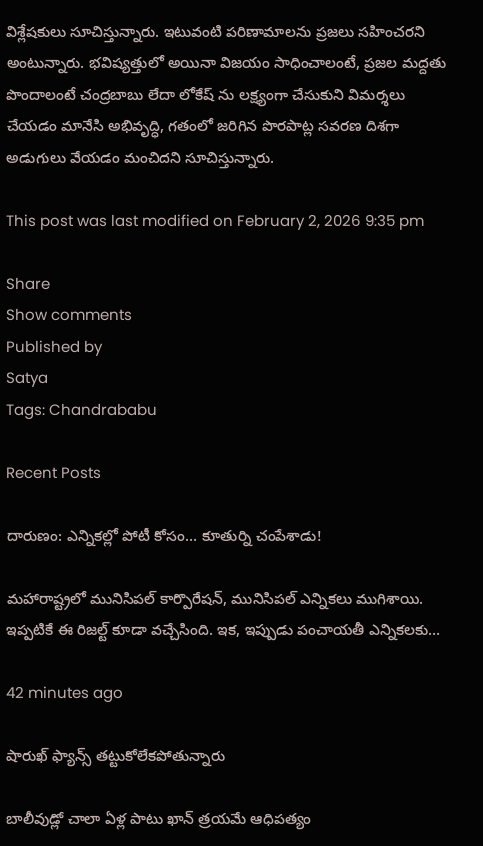విశ్లేషకులు సూచిస్తున్నారు. ఇటువంటి పరిణామాలను ప్రజలు సహించరని అంటున్నారు. భవిష్యత్తులో అయినా విజయం సాధించాలంటే, ప్రజల మద్దతు పొందాలంటే చంద్రబాబు లేదా లోకేష్ ను లక్ష్యంగా చేసుకుని విమర్శలు చేయడం మానేసి అభివృద్ధి, గతంలో జరిగిన పొరపాట్ల సవరణ దిశగా అడుగులు వేయడం మంచిదని సూచిస్తున్నారు.

This post was last modified on February 2, 2026 9:35 pm

Share
Show comments
Published by
Satya
Tags: Chandrababu

Recent Posts

దారుణం: ఎన్నిక‌ల్లో పోటీ కోసం… కూతుర్ని చంపేశాడు!

మ‌హారాష్ట్ర‌లో మునిసిప‌ల్ కార్పొరేష‌న్‌, మునిసిప‌ల్ ఎన్నిక‌లు ముగిశాయి. ఇప్ప‌టికే ఈ రిజ‌ల్ట్ కూడా వ‌చ్చేసింది. ఇక‌, ఇప్పుడు పంచాయ‌తీ ఎన్నిక‌లకు…

42 minutes ago

షారుఖ్ ఫ్యాన్స్ తట్టుకోలేకపోతున్నారు

బాలీవుడ్లో చాలా ఏళ్ల పాటు ఖాన్ త్రయమే ఆధిపత్యం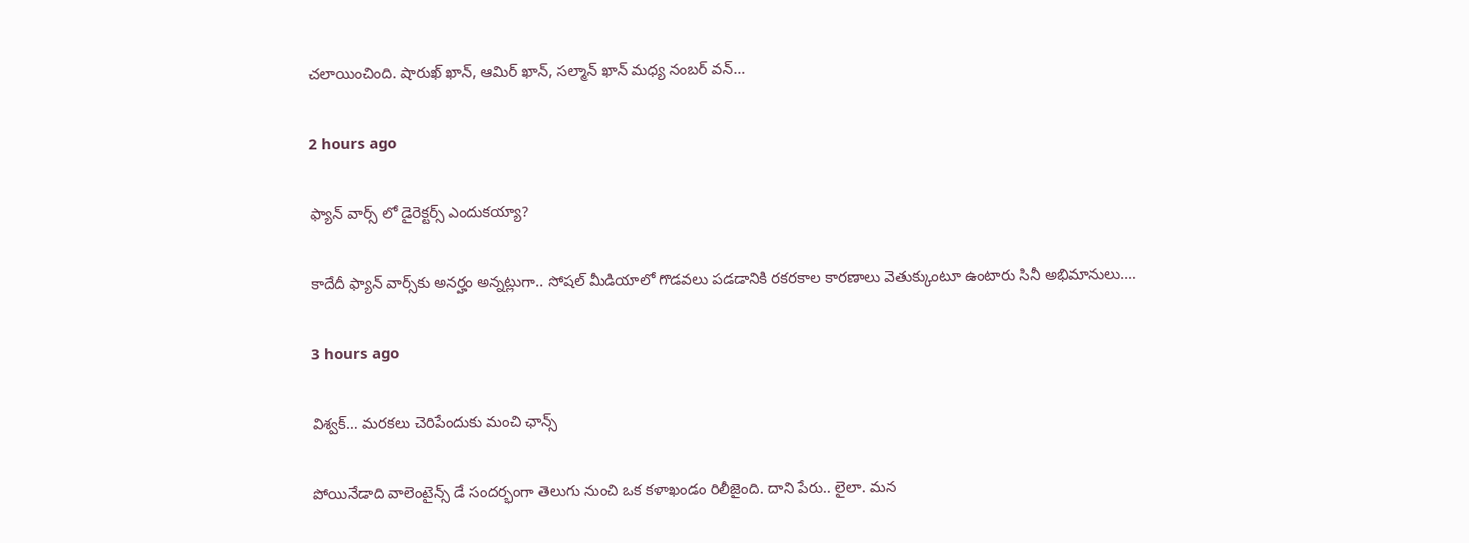చలాయించింది. షారుఖ్ ఖాన్, ఆమిర్ ఖాన్, సల్మాన్ ఖాన్ మధ్య నంబర్ వన్…

2 hours ago

ఫ్యాన్ వార్స్ లో డైరెక్టర్స్ ఎందుకయ్యా?

కాదేదీ ఫ్యాన్ వార్స్‌కు అనర్హం అన్నట్లుగా.. సోషల్ మీడియాలో గొడవలు పడడానికి రకరకాల కారణాలు వెతుక్కుంటూ ఉంటారు సినీ అభిమానులు.…

3 hours ago

విశ్వక్… మరకలు చెరిపేందుకు మంచి ఛాన్స్

పోయినేడాది వాలెంటైన్స్ డే సందర్భంగా తెలుగు నుంచి ఒక కళాఖండం రిలీజైంది. దాని పేరు.. లైలా. మన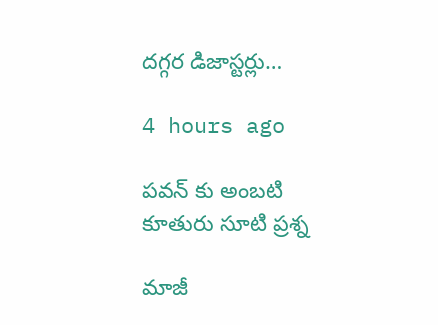దగ్గర డిజాస్టర్లు…

4 hours ago

పవన్ కు అంబటి కూతురు సూటి ప్రశ్న

మాజీ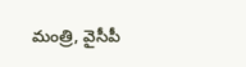మంత్రి, వైసీపీ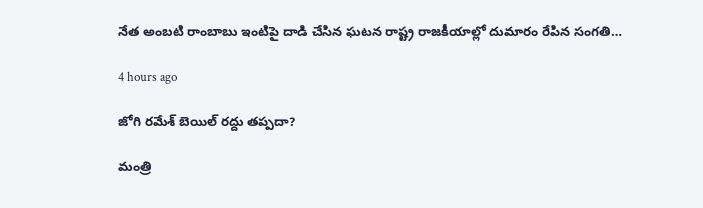నేత అంబటి రాంబాబు ఇంటిపై దాడి చేసిన ఘటన రాష్ట్ర రాజకీయాల్లో దుమారం రేపిన సంగతి…

4 hours ago

జోగి రమేశ్ బెయిల్ రద్దు తప్పదా?

మంత్రి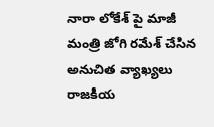నారా లోకేశ్ పై మాజీ మంత్రి జోగి రమేశ్ చేసిన అనుచిత వ్యాఖ్యలు రాజకీయ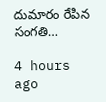దుమారం రేపిన సంగతి…

4 hours ago